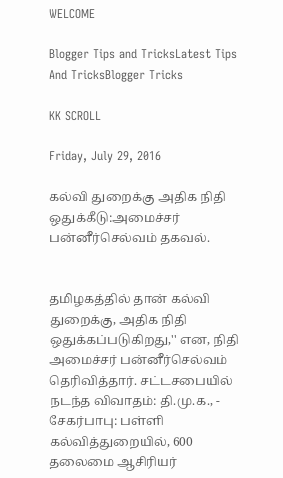WELCOME

Blogger Tips and TricksLatest Tips And TricksBlogger Tricks

KK SCROLL

Friday, July 29, 2016

கல்வி துறைக்கு அதிக நிதி ஒதுக்கீடு:அமைச்சர் பன்னீர்செல்வம் தகவல்.


தமிழகத்தில் தான் கல்வி துறைக்கு, அதிக நிதி ஒதுக்கப்படுகிறது,'' என, நிதி அமைச்சர் பன்னீர்செல்வம் தெரிவித்தார். சட்டசபையில் நடந்த விவாதம்: தி.மு.க., - சேகர்பாபு: பள்ளி கல்வித்துறையில், 600 தலைமை ஆசிரியர்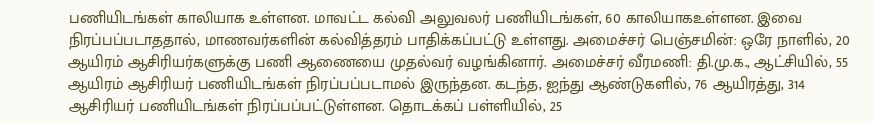பணியிடங்கள் காலியாக உள்ளன. மாவட்ட கல்வி அலுவலர் பணியிடங்கள், 60 காலியாகஉள்ளன. இவை நிரப்பப்படாததால், மாணவர்களின் கல்வித்தரம் பாதிக்கப்பட்டு உள்ளது. அமைச்சர் பெஞ்சமின்: ஒரே நாளில், 20 ஆயிரம் ஆசிரியர்களுக்கு பணி ஆணையை முதல்வர் வழங்கினார். அமைச்சர் வீரமணி: தி.மு.க., ஆட்சியில், 55 ஆயிரம் ஆசிரியர் பணியிடங்கள் நிரப்பப்படாமல் இருந்தன. கடந்த, ஐந்து ஆண்டுகளில், 76 ஆயிரத்து, 314 ஆசிரியர் பணியிடங்கள் நிரப்பப்பட்டுள்ளன. தொடக்கப் பள்ளியில், 25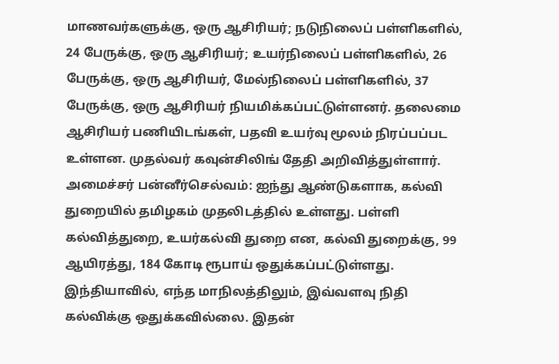மாணவர்களுக்கு, ஒரு ஆசிரியர்; நடுநிலைப் பள்ளிகளில், 24 பேருக்கு, ஒரு ஆசிரியர்; உயர்நிலைப் பள்ளிகளில், 26 பேருக்கு, ஒரு ஆசிரியர், மேல்நிலைப் பள்ளிகளில், 37 பேருக்கு, ஒரு ஆசிரியர் நியமிக்கப்பட்டுள்ளனர். தலைமை ஆசிரியர் பணியிடங்கள், பதவி உயர்வு மூலம் நிரப்பப்பட உள்ளன. முதல்வர் கவுன்சிலிங் தேதி அறிவித்துள்ளார். அமைச்சர் பன்னீர்செல்வம்: ஐந்து ஆண்டுகளாக, கல்வி துறையில் தமிழகம் முதலிடத்தில் உள்ளது. பள்ளி கல்வித்துறை, உயர்கல்வி துறை என, கல்வி துறைக்கு, 99 ஆயிரத்து, 184 கோடி ரூபாய் ஒதுக்கப்பட்டுள்ளது. இந்தியாவில், எந்த மாநிலத்திலும், இவ்வளவு நிதி கல்விக்கு ஒதுக்கவில்லை. இதன்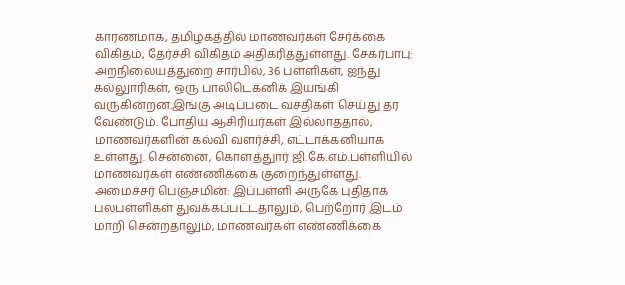காரணமாக, தமிழகத்தில் மாணவர்கள் சேர்க்கை விகிதம், தேர்ச்சி விகிதம் அதிகரித்துள்ளது. சேகர்பாபு: அறநிலையத்துறை சார்பில், 36 பள்ளிகள், ஐந்து கல்லுாரிகள், ஒரு பாலிடெக்னிக் இயங்கி வருகின்றன.இங்கு அடிப்படை வசதிகள் செய்து தர வேண்டும். போதிய ஆசிரியர்கள் இல்லாததால், மாணவர்களின் கல்வி வளர்ச்சி, எட்டாக்கனியாக உள்ளது. சென்னை, கொளத்துார் ஜி.கே.எம்.பள்ளியில் மாணவர்கள் எண்ணிக்கை குறைந்துள்ளது. அமைச்சர் பெஞ்சமின்: இப்பள்ளி அருகே புதிதாக பலபள்ளிகள் துவக்கப்பட்டதாலும், பெற்றோர் இடம் மாறி சென்றதாலும், மாணவர்கள் எண்ணிக்கை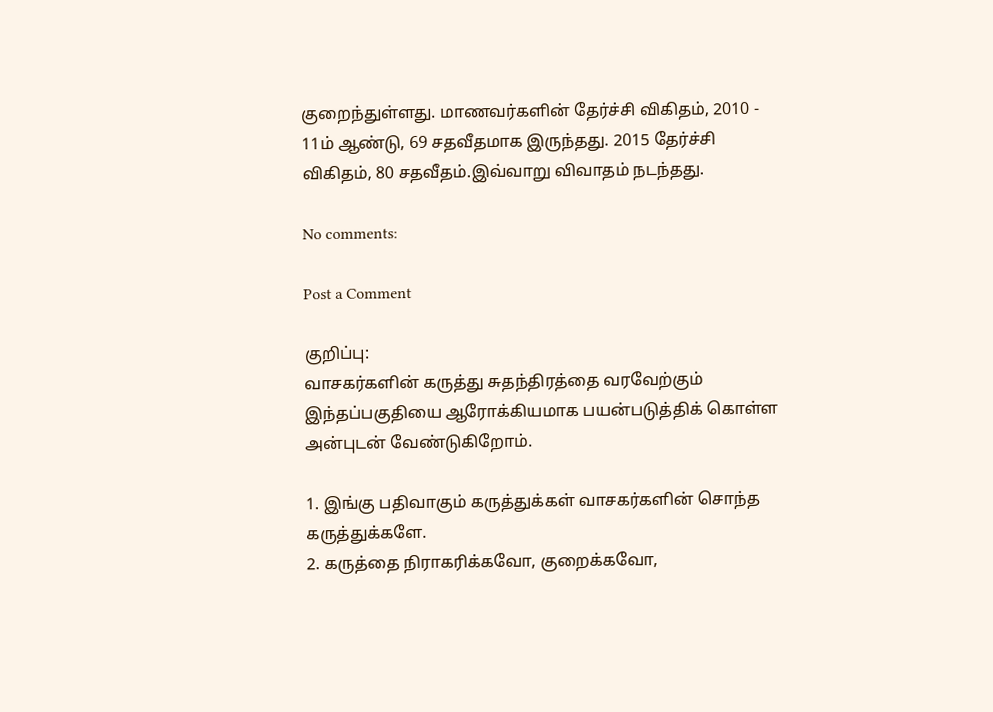குறைந்துள்ளது. மாணவர்களின் தேர்ச்சி விகிதம், 2010 - 11ம் ஆண்டு, 69 சதவீதமாக இருந்தது. 2015 தேர்ச்சி விகிதம், 80 சதவீதம்.இவ்வாறு விவாதம் நடந்தது.

No comments:

Post a Comment

குறிப்பு:
வாசகர்களின் கருத்து சுதந்திரத்தை வரவேற்கும் இந்தப்பகுதியை ஆரோக்கியமாக பயன்படுத்திக் கொள்ள அன்புடன் வேண்டுகிறோம்.

1. இங்கு பதிவாகும் கருத்துக்கள் வாசகர்களின் சொந்த கருத்துக்களே.
2. கருத்தை நிராகரிக்கவோ, குறைக்கவோ,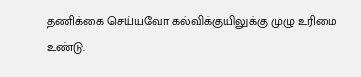தணிக்கை செய்யவோ கல்விக்குயிலுக்கு முழு உரிமை உண்டு.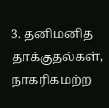3. தனிமனித தாக்குதல்கள், நாகரிகமற்ற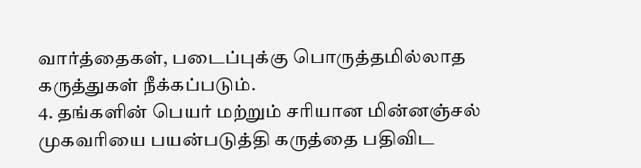வார்த்தைகள், படைப்புக்கு பொருத்தமில்லாத கருத்துகள் நீக்கப்படும்.
4. தங்களின் பெயர் மற்றும் சரியான மின்னஞ்சல் முகவரியை பயன்படுத்தி கருத்தை பதிவிட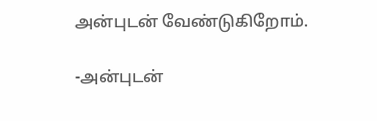அன்புடன் வேண்டுகிறோம்.

-அன்புடன்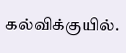கல்விக்குயில்.